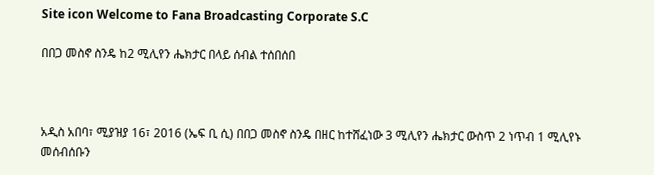Site icon Welcome to Fana Broadcasting Corporate S.C

በበጋ መስኖ ስንዴ ከ2 ሚሊየን ሔክታር በላይ ሰብል ተሰበሰበ



አዲስ አበባ፣ ሚያዝያ 16፣ 2016 (ኤፍ ቢ ሲ) በበጋ መስኖ ስንዴ በዘር ከተሸፈነው 3 ሚሊየን ሔክታር ውስጥ 2 ነጥብ 1 ሚሊየኑ መሰብሰቡን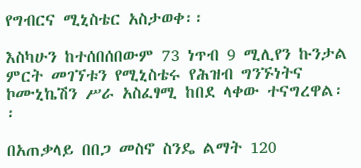የግብርና ሚኒስቴር አስታወቀ፡፡

እስካሁን ከተሰበሰበውም 73 ነጥብ 9 ሚሊየን ኩንታል ምርት መገኘቱን የሚኒስቴሩ የሕዝብ ግንኙነትና ኮሙኒኬሽን ሥራ አስፈፃሚ ከበደ ላቀው ተናግረዋል፡፡

በአጠቃላይ በበጋ መስኖ ስንዴ ልማት 120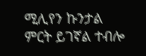ሚሊየን ኩንታል ምርት ይገኛል ተብሎ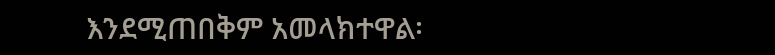እንደሚጠበቅም አመላክተዋል፡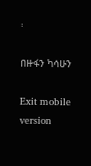፡

በዙፋን ካሳሁን

Exit mobile version